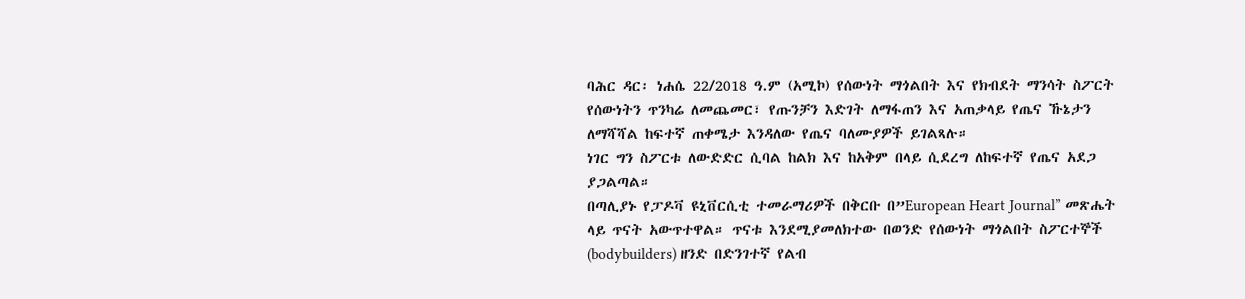ባሕር ዳር፡ ነሐሴ 22/2018 ዓ.ም (አሚኮ) የሰውነት ማጎልበት እና የክብደት ማንሳት ስፖርት የሰውነትን ጥንካሬ ለመጨመር፣ የጡንቻን እድገት ለማፋጠን እና አጠቃላይ የጤና ኹኔታን ለማሻሻል ከፍተኛ ጠቀሜታ እንዳለው የጤና ባለሙያዎች ይገልጻሉ።
ነገር ግን ስፖርቱ ለውድድር ሲባል ከልክ እና ከአቅም በላይ ሲደረግ ለከፍተኛ የጤና አደጋ ያጋልጣል።
በጣሊያኑ የፓዶቫ ዩኒቨርሲቲ ተመራማሪዎች በቅርቡ በ”European Heart Journal” መጽሔት ላይ ጥናት አውጥተዋል። ጥናቱ እንደሚያመለክተው በወንድ የሰውነት ማጎልበት ስፖርተኞች (bodybuilders) ዘንድ በድንገተኛ የልብ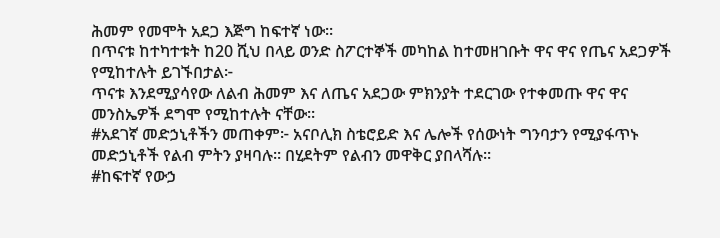ሕመም የመሞት አደጋ እጅግ ከፍተኛ ነው።
በጥናቱ ከተካተቱት ከ20 ሺህ በላይ ወንድ ስፖርተኞች መካከል ከተመዘገቡት ዋና ዋና የጤና አደጋዎች የሚከተሉት ይገኙበታል፦
ጥናቱ እንደሚያሳየው ለልብ ሕመም እና ለጤና አደጋው ምክንያት ተደርገው የተቀመጡ ዋና ዋና መንስኤዎች ደግሞ የሚከተሉት ናቸው።
#አደገኛ መድኃኒቶችን መጠቀም፦ አናቦሊክ ስቴሮይድ እና ሌሎች የሰውነት ግንባታን የሚያፋጥኑ መድኃኒቶች የልብ ምትን ያዛባሉ። በሂደትም የልብን መዋቅር ያበላሻሉ።
#ከፍተኛ የውኃ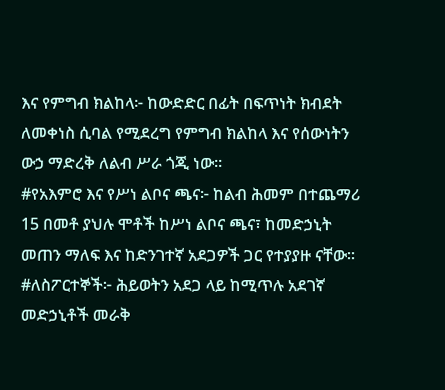እና የምግብ ክልከላ፦ ከውድድር በፊት በፍጥነት ክብደት ለመቀነስ ሲባል የሚደረግ የምግብ ክልከላ እና የሰውነትን ውኃ ማድረቅ ለልብ ሥራ ጎጂ ነው።
#የአእምሮ እና የሥነ ልቦና ጫና፦ ከልብ ሕመም በተጨማሪ 15 በመቶ ያህሉ ሞቶች ከሥነ ልቦና ጫና፣ ከመድኃኒት መጠን ማለፍ እና ከድንገተኛ አደጋዎች ጋር የተያያዙ ናቸው።
#ለስፖርተኞች፦ ሕይወትን አደጋ ላይ ከሚጥሉ አደገኛ መድኃኒቶች መራቅ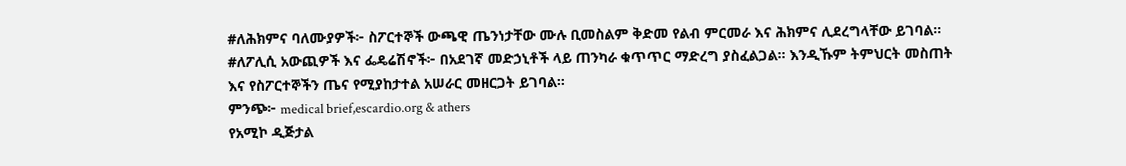#ለሕክምና ባለሙያዎች፦ ስፖርተኞች ውጫዊ ጤንነታቸው ሙሉ ቢመስልም ቅድመ የልብ ምርመራ እና ሕክምና ሊደረግላቸው ይገባል።
#ለፖሊሲ አውጪዎች እና ፌዴሬሽኖች፦ በአደገኛ መድኃኒቶች ላይ ጠንካራ ቁጥጥር ማድረግ ያስፈልጋል። እንዲኹም ትምህርት መስጠት እና የስፖርተኞችን ጤና የሚያከታተል አሠራር መዘርጋት ይገባል።
ምንጭ፦ medical brief,escardio.org & athers
የአሚኮ ዲጅታል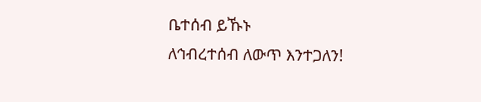ቤተሰብ ይኹኑ
ለኅብረተሰብ ለውጥ እንተጋለን!